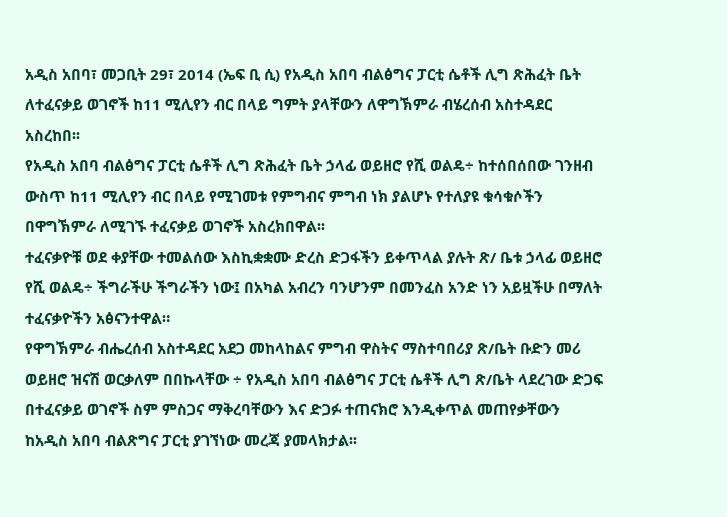አዲስ አበባ፣ መጋቢት 29፣ 2014 (ኤፍ ቢ ሲ) የአዲስ አበባ ብልፅግና ፓርቲ ሴቶች ሊግ ጽሕፈት ቤት ለተፈናቃይ ወገኖች ከ11 ሚሊየን ብር በላይ ግምት ያላቸውን ለዋግኽምራ ብሄረሰብ አስተዳደር አስረከበ፡፡
የአዲስ አበባ ብልፅግና ፓርቲ ሴቶች ሊግ ጽሕፈት ቤት ኃላፊ ወይዘሮ የሺ ወልዴ÷ ከተሰበሰበው ገንዘብ ውስጥ ከ11 ሚሊየን ብር በላይ የሚገመቱ የምግብና ምግብ ነክ ያልሆኑ የተለያዩ ቁሳቁሶችን በዋግኽምራ ለሚገኙ ተፈናቃይ ወገኖች አስረክበዋል፡፡
ተፈናቃዮቹ ወደ ቀያቸው ተመልሰው እስኪቋቋሙ ድረስ ድጋፋችን ይቀጥላል ያሉት ጽ/ ቤቱ ኃላፊ ወይዘሮ የሺ ወልዴ÷ ችግራችሁ ችግራችን ነው፤ በአካል አብረን ባንሆንም በመንፈስ አንድ ነን አይዟችሁ በማለት ተፈናቃዮችን አፅናንተዋል።
የዋግኽምራ ብሔረሰብ አስተዳደር አደጋ መከላከልና ምግብ ዋስትና ማስተባበሪያ ጽ/ቤት ቡድን መሪ ወይዘሮ ዝናሽ ወርቃለም በበኩላቸው ÷ የአዲስ አበባ ብልፅግና ፓርቲ ሴቶች ሊግ ጽ/ቤት ላደረገው ድጋፍ በተፈናቃይ ወገኖች ስም ምስጋና ማቅረባቸውን እና ድጋፉ ተጠናክሮ እንዲቀጥል መጠየቃቸውን ከአዲስ አበባ ብልጽግና ፓርቲ ያገኘነው መረጃ ያመላክታል፡፡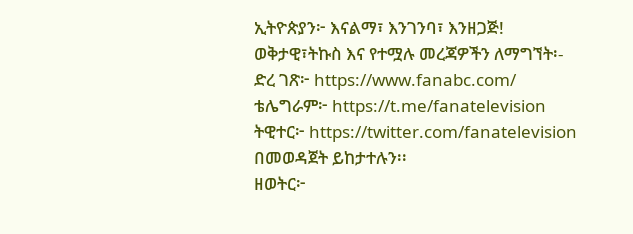ኢትዮጵያን፦ እናልማ፣ እንገንባ፣ እንዘጋጅ!
ወቅታዊ፣ትኩስ እና የተሟሉ መረጃዎችን ለማግኘት፡-
ድረ ገጽ፦ https://www.fanabc.com/
ቴሌግራም፦ https://t.me/fanatelevision
ትዊተር፦ https://twitter.com/fanatelevision በመወዳጀት ይከታተሉን፡፡
ዘወትር፦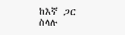ከእኛ ጋር ስላሉ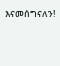እናመሰግናለን!